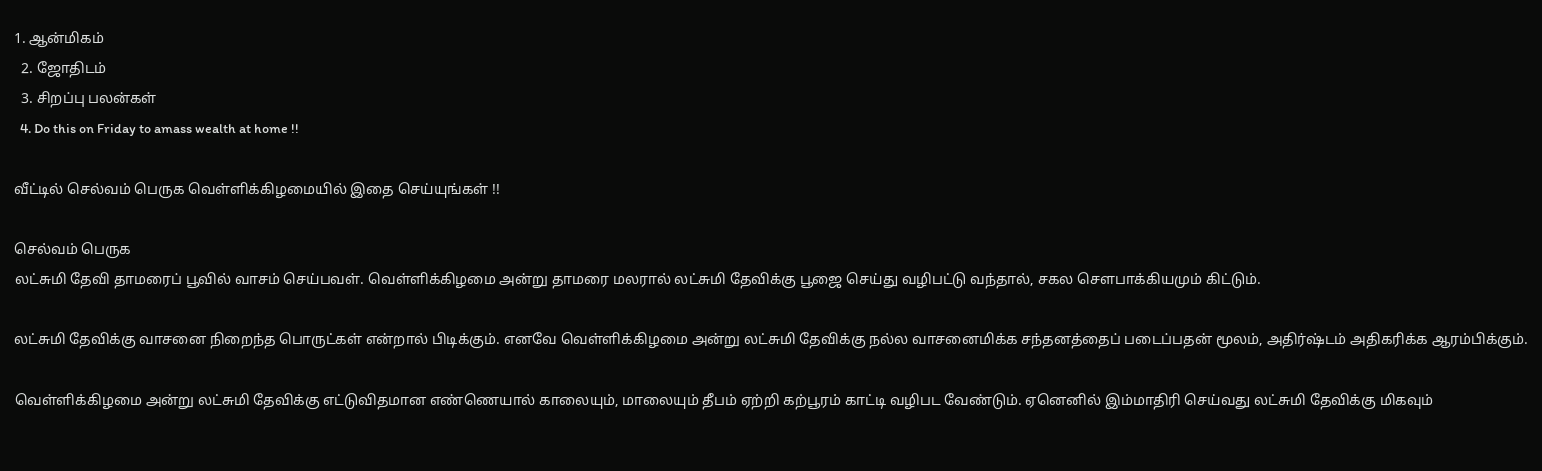1. ஆன்மிகம்
  2. ஜோ‌திட‌ம்
  3. சிற‌ப்பு‌ பல‌ன்க‌ள்
  4. Do this on Friday to amass wealth at home !!

வீட்டில் செல்வம் பெருக வெள்ளிக்கிழமையில் இதை செய்யுங்கள் !!

செல்வம் பெருக
லட்சுமி தேவி தாமரைப் பூவில் வாசம் செய்பவள். வெள்ளிக்கிழமை அன்று தாமரை மலரால் லட்சுமி தேவிக்கு பூஜை செய்து வழிபட்டு வந்தால், சகல சௌபாக்கியமும் கிட்டும்.

லட்சுமி தேவிக்கு வாசனை நிறைந்த பொருட்கள் என்றால் பிடிக்கும். எனவே வெள்ளிக்கிழமை அன்று லட்சுமி தேவிக்கு நல்ல வாசனைமிக்க சந்தனத்தைப் படைப்பதன் மூலம், அதிர்ஷ்டம் அதிகரிக்க ஆரம்பிக்கும்.

வெள்ளிக்கிழமை அன்று லட்சுமி தேவிக்கு எட்டுவிதமான எண்ணெயால் காலையும், மாலையும் தீபம் ஏற்றி கற்பூரம் காட்டி வழிபட வேண்டும். ஏனெனில் இம்மாதிரி செய்வது லட்சுமி தேவிக்கு மிகவும்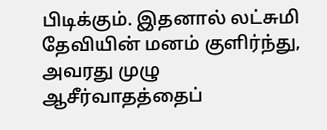பிடிக்கும். இதனால் லட்சுமி தேவியின் மனம் குளிர்ந்து, அவரது முழு ஆசீர்வாதத்தைப்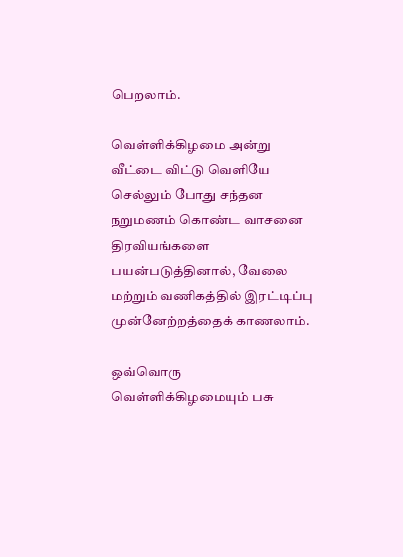பெறலாம்.

வெள்ளிக்கிழமை அன்று வீட்டை விட்டு வெளியே செல்லும் போது சந்தன நறுமணம் கொண்ட வாசனை திரவியங்களை பயன்படுத்தினால், வேலை மற்றும் வணிகத்தில் இரட்டிப்பு முன்னேற்றத்தைக் காணலாம்.

ஒவ்வொரு வெள்ளிக்கிழமையும் பசு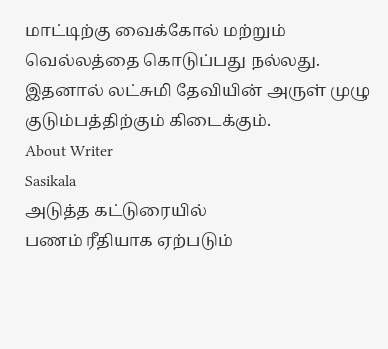மாட்டிற்கு வைக்கோல் மற்றும் வெல்லத்தை கொடுப்பது நல்லது. இதனால் லட்சுமி தேவியின் அருள் முழு குடும்பத்திற்கும் கிடைக்கும்.
About Writer
Sasikala
அடுத்த கட்டுரையில்
பணம் ரீதியாக ஏற்படும்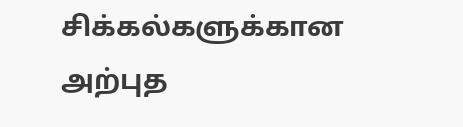சிக்கல்களுக்கான அற்புத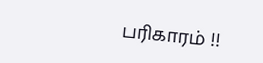பரிகாரம் !!